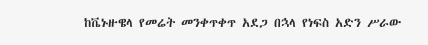ከቬኑዙዌላ የመሬት መንቀጥቀጥ አደጋ በኋላ የነፍስ አድን ሥራው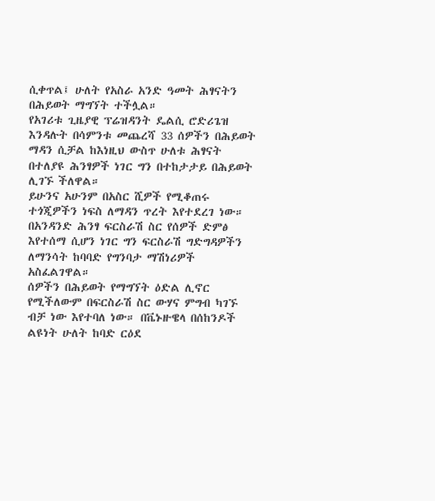ሲቀጥል፤ ሁለት የአስራ አንድ ዓመት ሕፃናትን በሕይወት ማግኘት ተችሏል።
የአገሪቱ ጊዜያዊ ፕሬዝዳንት ዴልሲ ሮድሪጌዝ እንዳሉት በሳምንቱ መጨረሻ 33 ሰዎችን በሕይወት ማዳን ሲቻል ከእነዚህ ውስጥ ሁለቱ ሕፃናት በተለያዩ ሕንፃዎች ነገር ግን በተከታታይ በሕይወት ሊገኙ ችለዋል።
ይሁንና አሁንም በአስር ሺዎች የሚቆጠሩ ተጎጂዎችን ነፍስ ለማዳን ጥረት እየተደረገ ነው።
በአንዳንድ ሕንፃ ፍርስራሽ ስር የሰዎች ድምፅ እየተሰማ ሲሆን ነገር ግን ፍርስራሽ ግድግዳዎችን ለማንሳት ከባባድ የግንባታ ማሽነሪዎች አስፈልገዋል።
ሰዎችን በሕይወት የማግኘት ዕድል ሊኖር የሚችለውም በፍርስራሽ ስር ውሃና ምግብ ካገኙ ብቻ ነው እየተባለ ነው። በቬኑዙዌላ በሰከንዶች ልዩነት ሁለት ከባድ ርዕደ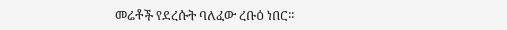መሬቶች የደረሱት ባለፈው ረቡዕ ነበር።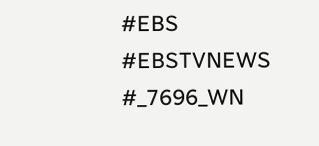#EBS
#EBSTVNEWS
#_7696_WN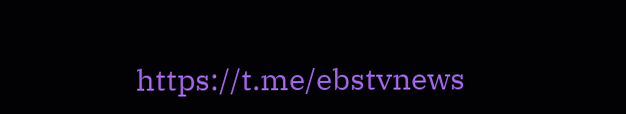https://t.me/ebstvnews